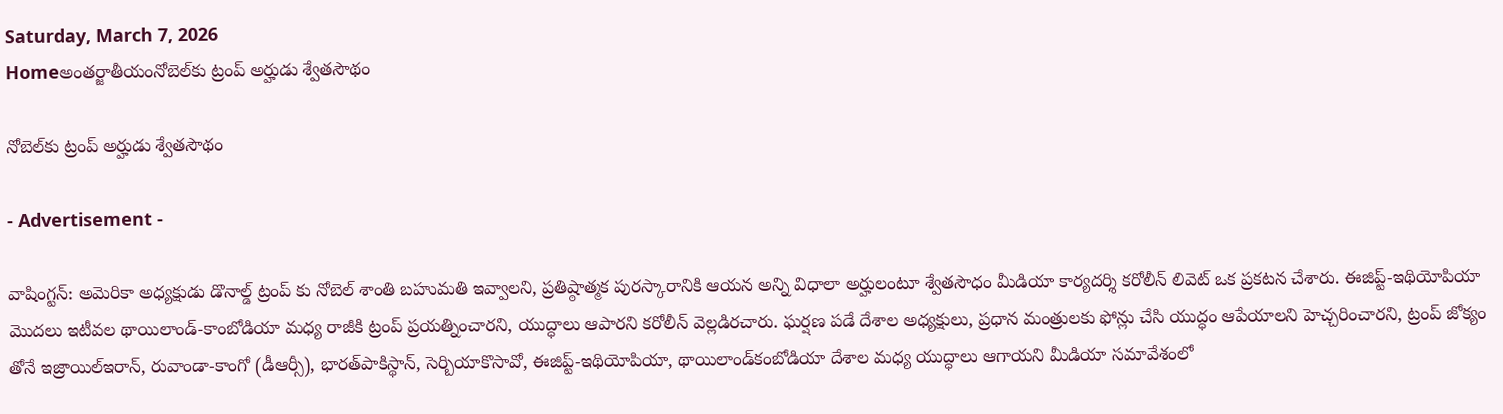Saturday, March 7, 2026
Homeఅంతర్జాతీయంనోబెల్‌కు ట్రంప్‌ అర్హుడు శ్వేతసౌథం

నోబెల్‌కు ట్రంప్‌ అర్హుడు శ్వేతసౌథం

- Advertisement -

వాషింగ్టన్‌: అమెరికా అధ్యక్షుడు డొనాల్డ్‌ ట్రంప్‌ కు నోబెల్‌ శాంతి బహుమతి ఇవ్వాలని, ప్రతిష్ఠాత్మక పురస్కారానికి ఆయన అన్ని విధాలా అర్హులంటూ శ్వేతసౌధం మీడియా కార్యదర్శి కరోలీన్‌ లివెట్‌ ఒక ప్రకటన చేశారు. ఈజిప్ట్‌-ఇథియోపియా మొదలు ఇటీవల థాయిలాండ్‌-కాంబోడియా మధ్య రాజీకి ట్రంప్‌ ప్రయత్నించారని, యుద్ధాలు ఆపారని కరోలీన్‌ వెల్లడిరచారు. ఘర్షణ పడే దేశాల అధ్యక్షులు, ప్రధాన మంత్రులకు ఫోన్లు చేసి యుద్ధం ఆపేయాలని హెచ్చరించారని, ట్రంప్‌ జోక్యం తోనే ఇజ్రాయిల్‌ఇరాన్‌, రువాండా-కాంగో (డీఆర్సీ), భారత్‌పాకిస్థాన్‌, సెర్బియాకొసావో, ఈజిప్ట్‌-ఇథియోపియా, థాయిలాండ్‌కంబోడియా దేశాల మధ్య యుద్ధాలు ఆగాయని మీడియా సమావేశంలో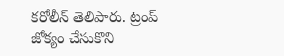కరోలీన్‌ తెలిపారు. ట్రంప్‌ జోక్యం చేసుకొని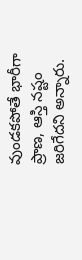వుండకపోతే భారీగా ప్రాణ, ఆస్తి నష్టం జరిగేదని అన్నారు.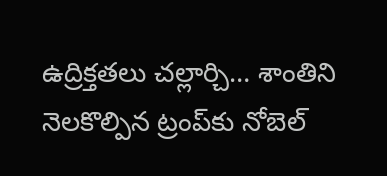ఉద్రిక్తతలు చల్లార్చి… శాంతిని నెలకొల్పిన ట్రంప్‌కు నోబెల్‌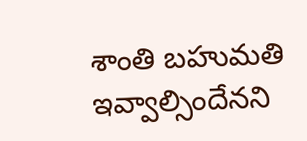శాంతి బహుమతి ఇవ్వాల్సిందేనని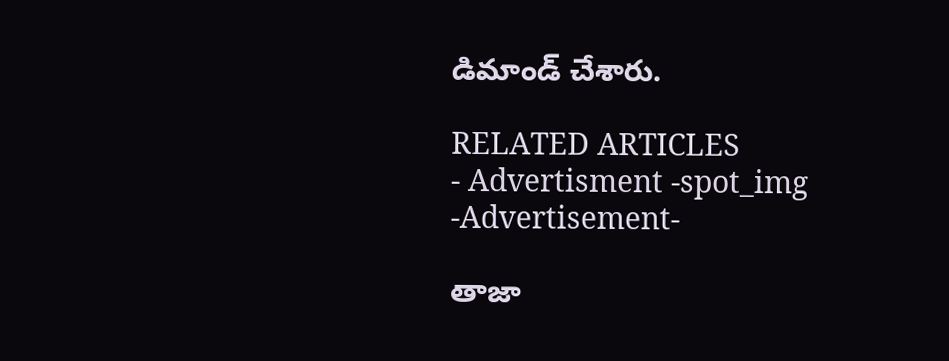డిమాండ్‌ చేశారు.

RELATED ARTICLES
- Advertisment -spot_img
-Advertisement-

తాజా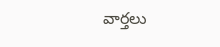వార్తలు